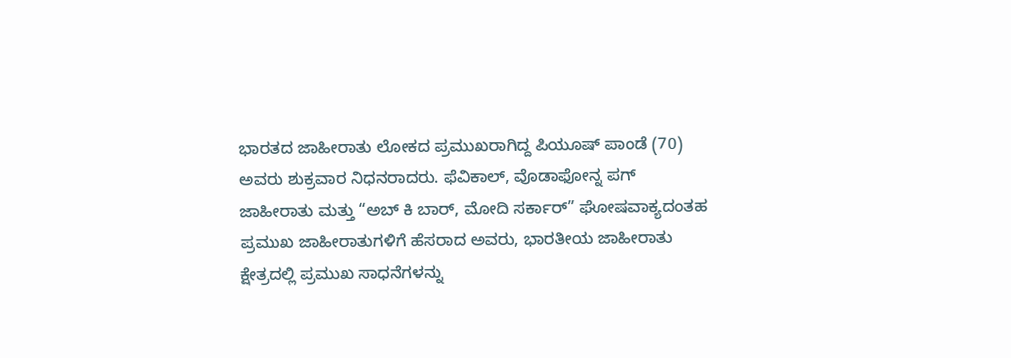ಭಾರತದ ಜಾಹೀರಾತು ಲೋಕದ ಪ್ರಮುಖರಾಗಿದ್ದ ಪಿಯೂಷ್ ಪಾಂಡೆ (70) ಅವರು ಶುಕ್ರವಾರ ನಿಧನರಾದರು. ಫೆವಿಕಾಲ್, ವೊಡಾಫೋನ್ನ ಪಗ್ ಜಾಹೀರಾತು ಮತ್ತು “ಅಬ್ ಕಿ ಬಾರ್, ಮೋದಿ ಸರ್ಕಾರ್” ಘೋಷವಾಕ್ಯದಂತಹ ಪ್ರಮುಖ ಜಾಹೀರಾತುಗಳಿಗೆ ಹೆಸರಾದ ಅವರು, ಭಾರತೀಯ ಜಾಹೀರಾತು ಕ್ಷೇತ್ರದಲ್ಲಿ ಪ್ರಮುಖ ಸಾಧನೆಗಳನ್ನು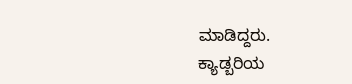ಮಾಡಿದ್ದರು.
ಕ್ಯಾಡ್ಬರಿಯ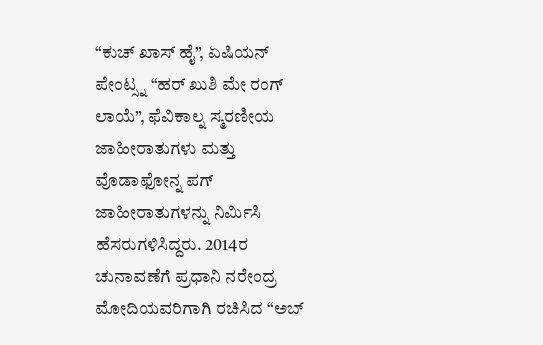“ಕುಚ್ ಖಾಸ್ ಹೈ”, ಏಷಿಯನ್ ಪೇಂಟ್ಸ್ನ “ಹರ್ ಖುಶಿ ಮೇ ರಂಗ್ ಲಾಯೆ”, ಫೆವಿಕಾಲ್ನ ಸ್ಮರಣೀಯ ಜಾಹೀರಾತುಗಳು ಮತ್ತು ವೊಡಾಫೋನ್ನ ಪಗ್ ಜಾಹೀರಾತುಗಳನ್ನು ನಿರ್ಮಿಸಿ ಹೆಸರುಗಳಿಸಿದ್ದರು. 2014ರ ಚುನಾವಣೆಗೆ ಪ್ರಧಾನಿ ನರೇಂದ್ರ ಮೋದಿಯವರಿಗಾಗಿ ರಚಿಸಿದ “ಅಬ್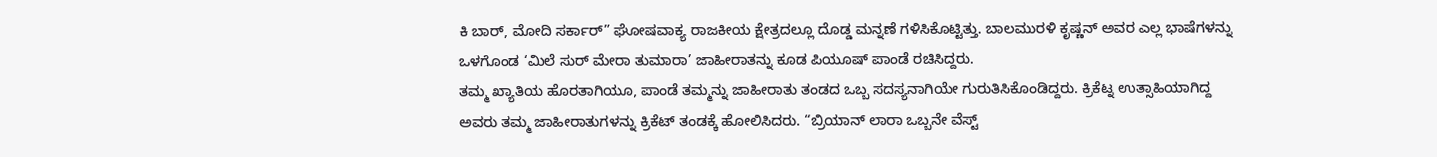ಕಿ ಬಾರ್, ಮೋದಿ ಸರ್ಕಾರ್” ಘೋಷವಾಕ್ಯ ರಾಜಕೀಯ ಕ್ಷೇತ್ರದಲ್ಲೂ ದೊಡ್ಡ ಮನ್ನಣೆ ಗಳಿಸಿಕೊಟ್ಟಿತ್ತು. ಬಾಲಮುರಳಿ ಕೃಷ್ಣನ್ ಅವರ ಎಲ್ಲ ಭಾಷೆಗಳನ್ನು ಒಳಗೊಂಡ ‘ಮಿಲೆ ಸುರ್ ಮೇರಾ ತುಮಾರಾ’ ಜಾಹೀರಾತನ್ನು ಕೂಡ ಪಿಯೂಷ್ ಪಾಂಡೆ ರಚಿಸಿದ್ದರು.
ತಮ್ಮ ಖ್ಯಾತಿಯ ಹೊರತಾಗಿಯೂ, ಪಾಂಡೆ ತಮ್ಮನ್ನು ಜಾಹೀರಾತು ತಂಡದ ಒಬ್ಬ ಸದಸ್ಯನಾಗಿಯೇ ಗುರುತಿಸಿಕೊಂಡಿದ್ದರು. ಕ್ರಿಕೆಟ್ನ ಉತ್ಸಾಹಿಯಾಗಿದ್ದ ಅವರು ತಮ್ಮ ಜಾಹೀರಾತುಗಳನ್ನು ಕ್ರಿಕೆಟ್ ತಂಡಕ್ಕೆ ಹೋಲಿಸಿದರು. “ಬ್ರಿಯಾನ್ ಲಾರಾ ಒಬ್ಬನೇ ವೆಸ್ಟ್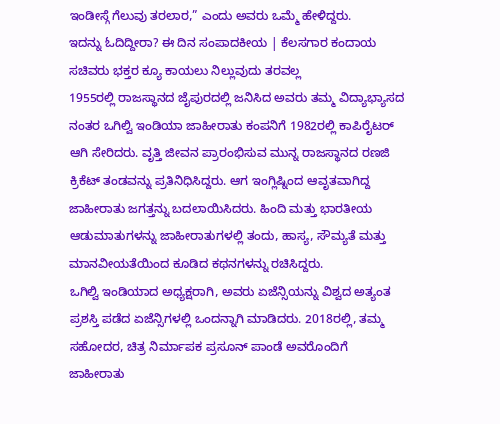ಇಂಡೀಸ್ಗೆ ಗೆಲುವು ತರಲಾರ,” ಎಂದು ಅವರು ಒಮ್ಮೆ ಹೇಳಿದ್ದರು.
ಇದನ್ನು ಓದಿದ್ದೀರಾ? ಈ ದಿನ ಸಂಪಾದಕೀಯ | ಕೆಲಸಗಾರ ಕಂದಾಯ ಸಚಿವರು ಭಕ್ತರ ಕ್ಯೂ ಕಾಯಲು ನಿಲ್ಲುವುದು ತರವಲ್ಲ
1955ರಲ್ಲಿ ರಾಜಸ್ಥಾನದ ಜೈಪುರದಲ್ಲಿ ಜನಿಸಿದ ಅವರು ತಮ್ಮ ವಿದ್ಯಾಭ್ಯಾಸದ ನಂತರ ಒಗಿಲ್ವಿ ಇಂಡಿಯಾ ಜಾಹೀರಾತು ಕಂಪನಿಗೆ 1982ರಲ್ಲಿ ಕಾಪಿರೈಟರ್ ಆಗಿ ಸೇರಿದರು. ವೃತ್ತಿ ಜೀವನ ಪ್ರಾರಂಭಿಸುವ ಮುನ್ನ ರಾಜಸ್ಥಾನದ ರಣಜಿ ಕ್ರಿಕೆಟ್ ತಂಡವನ್ನು ಪ್ರತಿನಿಧಿಸಿದ್ದರು. ಆಗ ಇಂಗ್ಲಿಷ್ನಿಂದ ಆವೃತವಾಗಿದ್ದ ಜಾಹೀರಾತು ಜಗತ್ತನ್ನು ಬದಲಾಯಿಸಿದರು. ಹಿಂದಿ ಮತ್ತು ಭಾರತೀಯ ಆಡುಮಾತುಗಳನ್ನು ಜಾಹೀರಾತುಗಳಲ್ಲಿ ತಂದು, ಹಾಸ್ಯ, ಸೌಮ್ಯತೆ ಮತ್ತು ಮಾನವೀಯತೆಯಿಂದ ಕೂಡಿದ ಕಥನಗಳನ್ನು ರಚಿಸಿದ್ದರು.
ಒಗಿಲ್ವಿ ಇಂಡಿಯಾದ ಅಧ್ಯಕ್ಷರಾಗಿ, ಅವರು ಏಜೆನ್ಸಿಯನ್ನು ವಿಶ್ವದ ಅತ್ಯಂತ ಪ್ರಶಸ್ತಿ ಪಡೆದ ಏಜೆನ್ಸಿಗಳಲ್ಲಿ ಒಂದನ್ನಾಗಿ ಮಾಡಿದರು. 2018ರಲ್ಲಿ, ತಮ್ಮ ಸಹೋದರ, ಚಿತ್ರ ನಿರ್ಮಾಪಕ ಪ್ರಸೂನ್ ಪಾಂಡೆ ಅವರೊಂದಿಗೆ ಜಾಹೀರಾತು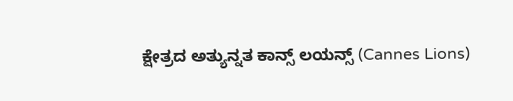ಕ್ಷೇತ್ರದ ಅತ್ಯುನ್ನತ ಕಾನ್ಸ್ ಲಯನ್ಸ್ (Cannes Lions)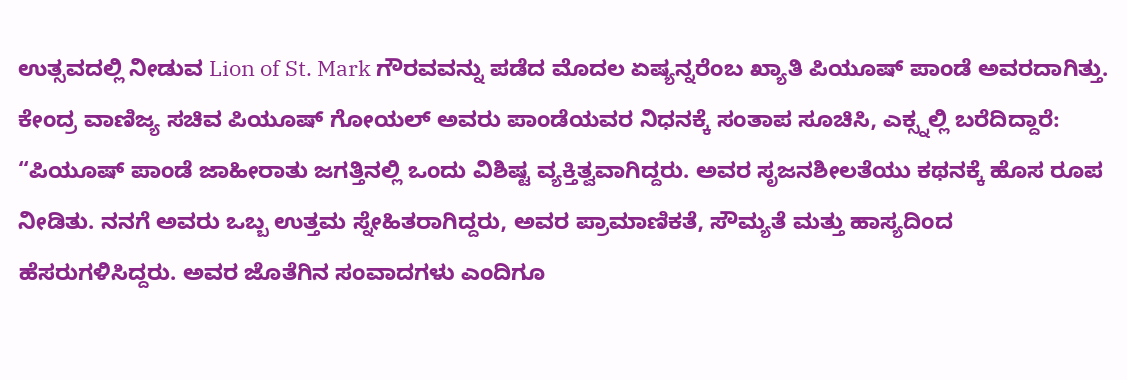ಉತ್ಸವದಲ್ಲಿ ನೀಡುವ Lion of St. Mark ಗೌರವವನ್ನು ಪಡೆದ ಮೊದಲ ಏಷ್ಯನ್ನರೆಂಬ ಖ್ಯಾತಿ ಪಿಯೂಷ್ ಪಾಂಡೆ ಅವರದಾಗಿತ್ತು.
ಕೇಂದ್ರ ವಾಣಿಜ್ಯ ಸಚಿವ ಪಿಯೂಷ್ ಗೋಯಲ್ ಅವರು ಪಾಂಡೆಯವರ ನಿಧನಕ್ಕೆ ಸಂತಾಪ ಸೂಚಿಸಿ, ಎಕ್ಸ್ನಲ್ಲಿ ಬರೆದಿದ್ದಾರೆ: “ಪಿಯೂಷ್ ಪಾಂಡೆ ಜಾಹೀರಾತು ಜಗತ್ತಿನಲ್ಲಿ ಒಂದು ವಿಶಿಷ್ಟ ವ್ಯಕ್ತಿತ್ವವಾಗಿದ್ದರು. ಅವರ ಸೃಜನಶೀಲತೆಯು ಕಥನಕ್ಕೆ ಹೊಸ ರೂಪ ನೀಡಿತು. ನನಗೆ ಅವರು ಒಬ್ಬ ಉತ್ತಮ ಸ್ನೇಹಿತರಾಗಿದ್ದರು, ಅವರ ಪ್ರಾಮಾಣಿಕತೆ, ಸೌಮ್ಯತೆ ಮತ್ತು ಹಾಸ್ಯದಿಂದ ಹೆಸರುಗಳಿಸಿದ್ದರು. ಅವರ ಜೊತೆಗಿನ ಸಂವಾದಗಳು ಎಂದಿಗೂ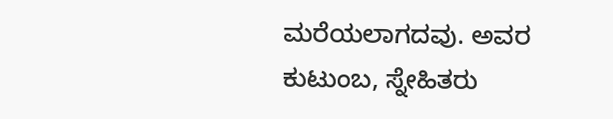ಮರೆಯಲಾಗದವು. ಅವರ ಕುಟುಂಬ, ಸ್ನೇಹಿತರು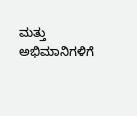ಮತ್ತು ಅಭಿಮಾನಿಗಳಿಗೆ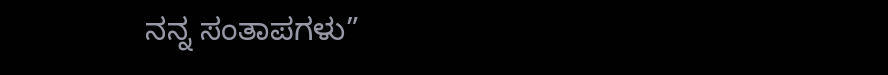ನನ್ನ ಸಂತಾಪಗಳು”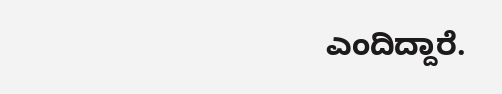ಎಂದಿದ್ದಾರೆ.